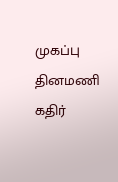முகப்பு
தினமணி கதிர்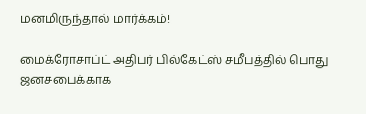மனமிருந்தால் மார்க்கம்!

மைக்ரோசாப்ட் அதிபர் பில்கேட்ஸ் சமீபத்தில் பொது ஜனசபைக்காக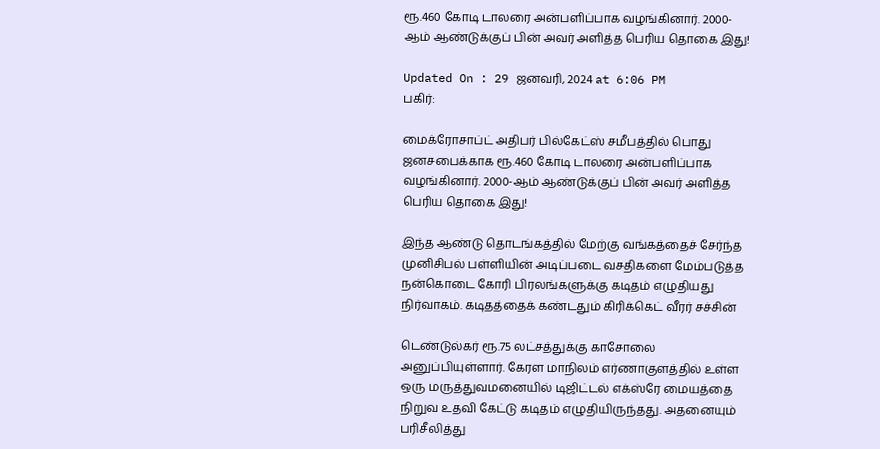ரூ.460 கோடி டாலரை அன்பளிப்பாக வழங்கினார். 2000-ஆம் ஆண்டுக்குப் பின் அவர் அளித்த பெரிய தொகை இது!

Updated On : 29 ஜனவரி, 2024 at 6:06 PM
பகிர்:

மைக்ரோசாப்ட் அதிபர் பில்கேட்ஸ் சமீபத்தில் பொது ஜனசபைக்காக ரூ.460 கோடி டாலரை அன்பளிப்பாக வழங்கினார். 2000-ஆம் ஆண்டுக்குப் பின் அவர் அளித்த பெரிய தொகை இது!

இந்த ஆண்டு தொடங்கத்தில் மேற்கு வங்கத்தைச் சேர்ந்த முனிசிபல் பள்ளியின் அடிப்படை வசதிகளை மேம்படுத்த நன்கொடை கோரி பிரலங்களுக்கு கடிதம் எழுதியது நிர்வாகம். கடிதத்தைக் கண்டதும் கிரிக்கெட் வீரர் சச்சின்

டெண்டுல்கர் ரூ.75 லட்சத்துக்கு காசோலை அனுப்பியுள்ளார். கேரள மாநிலம் எர்ணாகுளத்தில் உள்ள ஒரு மருத்துவமனையில் டிஜிட்டல் எக்ஸ்ரே மையத்தை நிறுவ உதவி கேட்டு கடிதம் எழுதியிருந்தது. அதனையும் பரிசீலித்து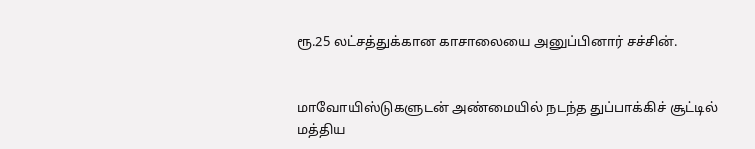ரூ.25 லட்சத்துக்கான காசாலையை அனுப்பினார் சச்சின்.


மாவோயிஸ்டுகளுடன் அண்மையில் நடந்த துப்பாக்கிச் சூட்டில் மத்திய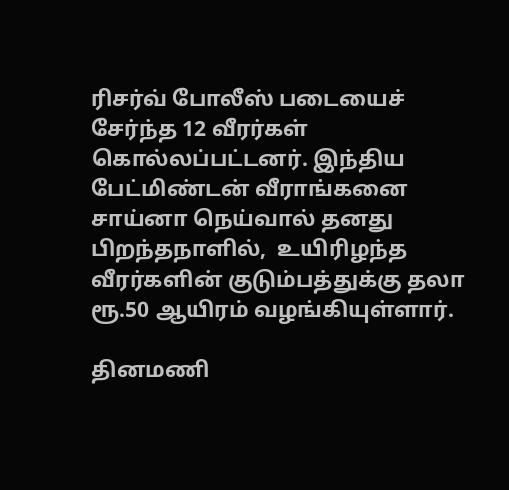ரிசர்வ் போலீஸ் படையைச் சேர்ந்த 12 வீரர்கள் கொல்லப்பட்டனர். இந்திய பேட்மிண்டன் வீராங்கனை சாய்னா நெய்வால் தனது பிறந்தநாளில்,  உயிரிழந்த வீரர்களின் குடும்பத்துக்கு தலா ரூ.50 ஆயிரம் வழங்கியுள்ளார்.

தினமணி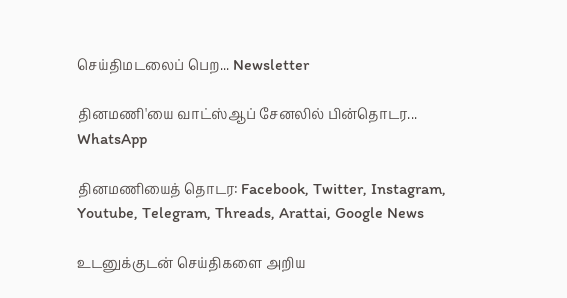செய்திமடலைப் பெற... Newsletter

தினமணி'யை வாட்ஸ்ஆப் சேனலில் பின்தொடர... WhatsApp

தினமணியைத் தொடர: Facebook, Twitter, Instagram, Youtube, Telegram, Threads, Arattai, Google News

உடனுக்குடன் செய்திகளை அறிய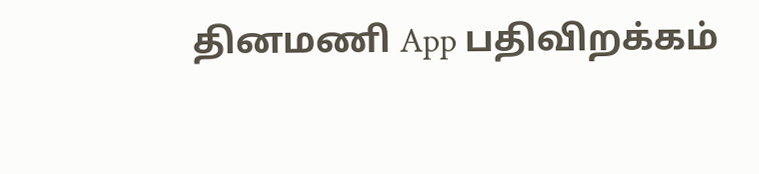தினமணி App பதிவிறக்கம்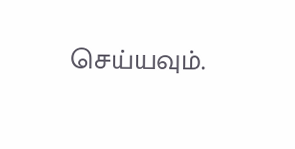செய்யவும்.